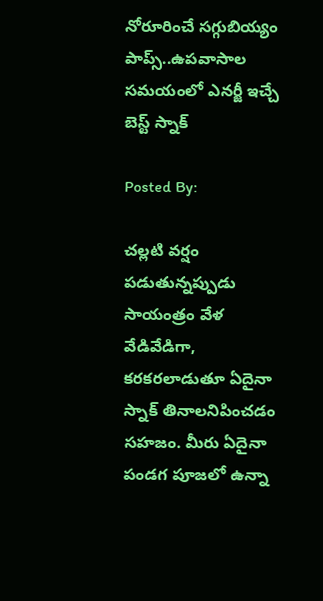నోరూరించే సగ్గుబియ్యం పాప్స్..ఉపవాసాల సమయంలో ఎనర్జీ ఇచ్చే బెస్ట్ స్నాక్

Posted By:

చల్లటి వర్షం పడుతున్నప్పుడు సాయంత్రం వేళ వేడివేడిగా, కరకరలాడుతూ ఏదైనా స్నాక్ తినాలనిపించడం సహజం. మీరు ఏదైనా పండగ పూజలో ఉన్నా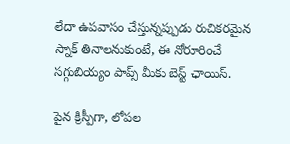లేదా ఉపవాసం చేస్తున్నప్పుడు రుచికరమైన స్నాక్ తినాలనుకుంటే, ఈ నోరూరించే సగ్గుబియ్యం పాప్స్ మీకు బెస్ట్ ఛాయిస్.

పైన క్రిస్పీగా, లోపల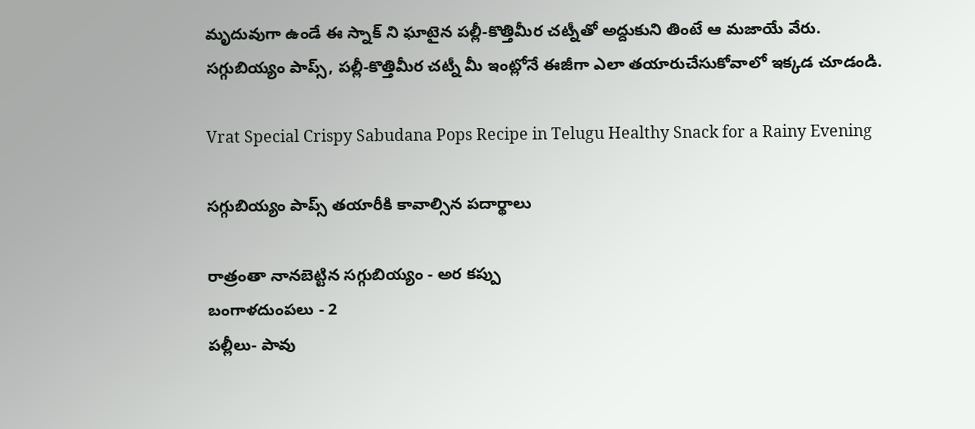మృదువుగా ఉండే ఈ స్నాక్ ని ఘాటైన పల్లీ-కొత్తిమీర చట్నీతో అద్దుకుని తింటే ఆ మజాయే వేరు. సగ్గుబియ్యం పాప్స్, పల్లీ-కొత్తిమీర చట్నీ మీ ఇంట్లోనే ఈజీగా ఎలా తయారుచేసుకోవాలో ఇక్కడ చూడండి.

Vrat Special Crispy Sabudana Pops Recipe in Telugu Healthy Snack for a Rainy Evening

సగ్గుబియ్యం పాప్స్ తయారీకి కావాల్సిన పదార్థాలు

రాత్రంతా నానబెట్టిన సగ్గుబియ్యం - అర కప్పు
బంగాళదుంపలు - 2
పల్లీలు- పావు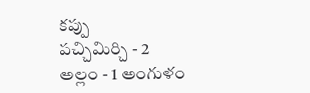కప్పు
పచ్చిమిర్చి - 2
అల్లం - 1 అంగుళం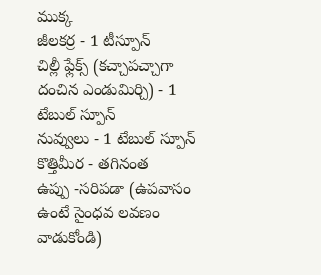ముక్క
జీలకర్ర - 1 టీస్పూన్
చిల్లీ ఫ్లేక్స్ (కచ్చాపచ్చాగా దంచిన ఎండుమిర్చి) - 1 టేబుల్ స్పూన్
నువ్వులు - 1 టేబుల్ స్పూన్
కొత్తిమీర - తగినంత
ఉప్పు -సరిపడా (ఉపవాసం ఉంటే సైంధవ లవణం వాడుకోండి)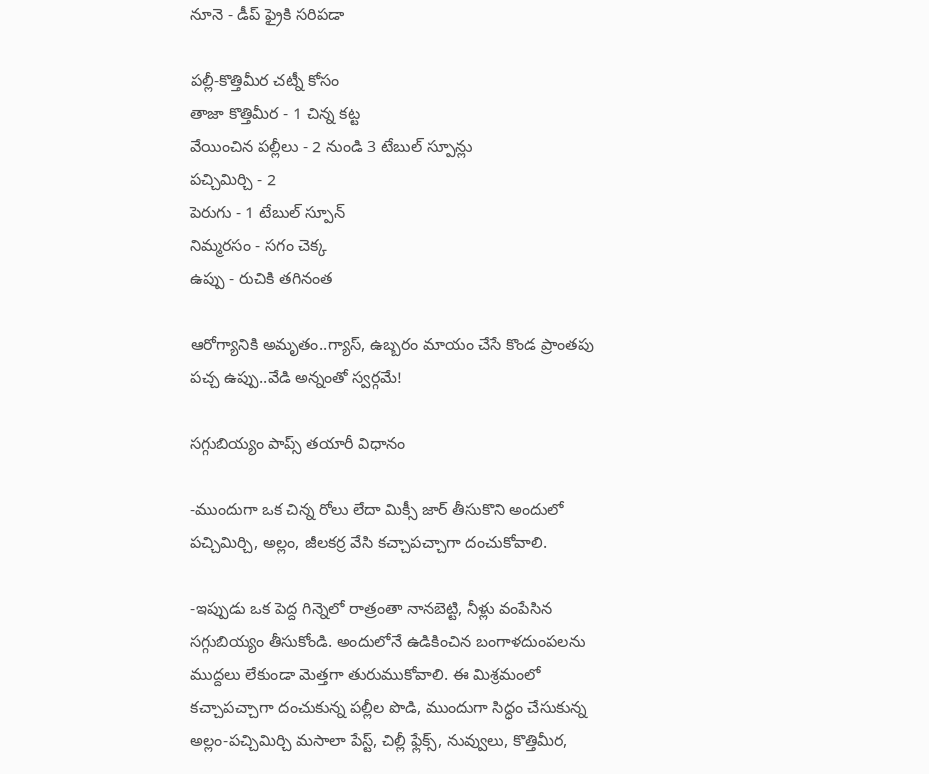నూనె - డీప్ ఫ్రైకి సరిపడా

పల్లీ-కొత్తిమీర చట్నీ కోసం
తాజా కొత్తిమీర - 1 చిన్న కట్ట
వేయించిన పల్లీలు - 2 నుండి 3 టేబుల్ స్పూన్లు
పచ్చిమిర్చి - 2
పెరుగు - 1 టేబుల్ స్పూన్
నిమ్మరసం - సగం చెక్క
ఉప్పు - రుచికి తగినంత

ఆరోగ్యానికి అమృతం..గ్యాస్, ఉబ్బరం మాయం చేసే కొండ ప్రాంతపు పచ్చ ఉప్పు..వేడి అన్నంతో స్వర్గమే!

సగ్గుబియ్యం పాప్స్ తయారీ విధానం

-ముందుగా ఒక చిన్న రోలు లేదా మిక్సీ జార్ తీసుకొని అందులో పచ్చిమిర్చి, అల్లం, జీలకర్ర వేసి కచ్చాపచ్చాగా దంచుకోవాలి.

-ఇప్పుడు ఒక పెద్ద గిన్నెలో రాత్రంతా నానబెట్టి, నీళ్లు వంపేసిన సగ్గుబియ్యం తీసుకోండి. అందులోనే ఉడికించిన బంగాళదుంపలను ముద్దలు లేకుండా మెత్తగా తురుముకోవాలి. ఈ మిశ్రమంలో కచ్చాపచ్చాగా దంచుకున్న పల్లీల పొడి, ముందుగా సిద్ధం చేసుకున్న అల్లం-పచ్చిమిర్చి మసాలా పేస్ట్, చిల్లీ ఫ్లేక్స్, నువ్వులు, కొత్తిమీర,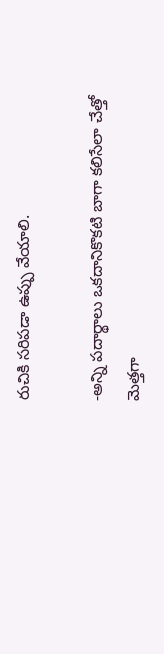రుచికి సరిపడా ఉప్పు వేయాలి.

-అన్ని పదార్థాలు ఒకదానికొకటి బాగా కలిసేలా చేత్తో మెత్తగా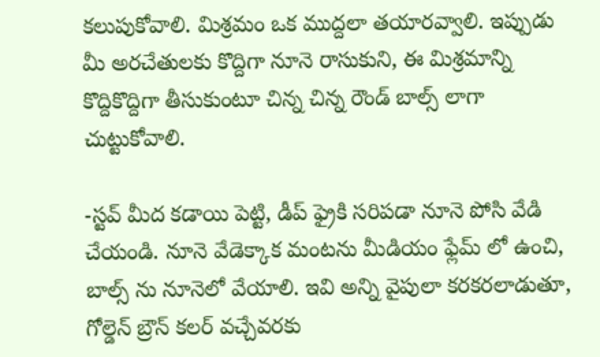కలుపుకోవాలి. మిశ్రమం ఒక ముద్దలా తయారవ్వాలి. ఇప్పుడు మీ అరచేతులకు కొద్దిగా నూనె రాసుకుని, ఈ మిశ్రమాన్ని కొద్దికొద్దిగా తీసుకుంటూ చిన్న చిన్న రౌండ్ బాల్స్ లాగా చుట్టుకోవాలి.

-స్టవ్ మీద కడాయి పెట్టి, డీప్ ఫ్రైకి సరిపడా నూనె పోసి వేడి చేయండి. నూనె వేడెక్కాక మంటను మీడియం ఫ్లేమ్‌ లో ఉంచి, బాల్స్‌ ను నూనెలో వేయాలి. ఇవి అన్ని వైపులా కరకరలాడుతూ, గోల్డెన్ బ్రౌన్ కలర్ వచ్చేవరకు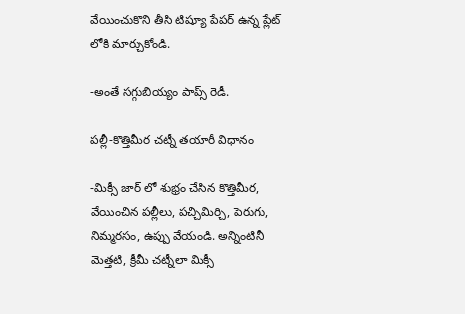వేయించుకొని తీసి టిష్యూ పేపర్ ఉన్న ప్లేట్‌ లోకి మార్చుకోండి.

-అంతే సగ్గుబియ్యం పాప్స్ రెడీ.

పల్లీ-కొత్తిమీర చట్నీ తయారీ విధానం

-మిక్సీ జార్‌ లో శుభ్రం చేసిన కొత్తిమీర, వేయించిన పల్లీలు, పచ్చిమిర్చి, పెరుగు, నిమ్మరసం, ఉప్పు వేయండి. అన్నింటినీ మెత్తటి, క్రీమీ చట్నీలా మిక్సీ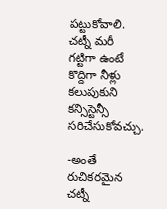పట్టుకోవాలి. చట్నీ మరీ గట్టిగా ఉంటే కొద్దిగా నీళ్లు కలుపుకుని కన్సిస్టెన్సీ సరిచేసుకోవచ్చు.

-అంతే రుచికరమైన చట్నీ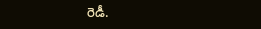రెడీ.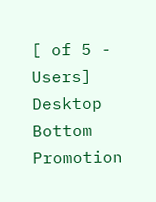[ of 5 - Users]
Desktop Bottom Promotion